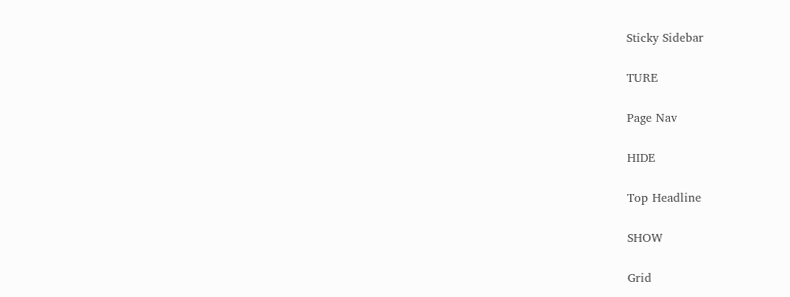Sticky Sidebar

TURE

Page Nav

HIDE

Top Headline

SHOW

Grid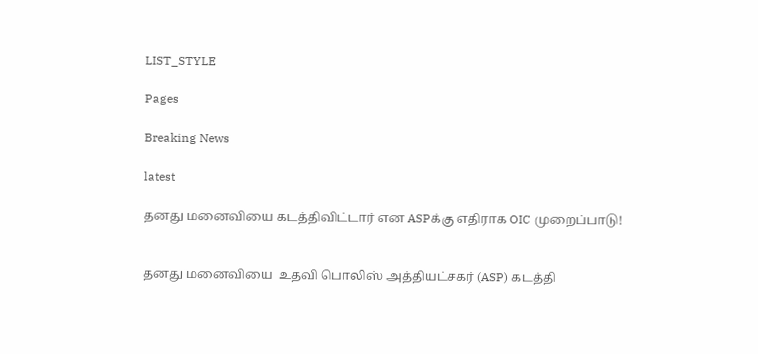LIST_STYLE

Pages

Breaking News

latest

தனது மனைவியை கடத்திவிட்டார் என ASPக்கு எதிராக OIC முறைப்பாடு!


தனது மனைவியை  உதவி பொலிஸ் அத்தியட்சகர் (ASP) கடத்தி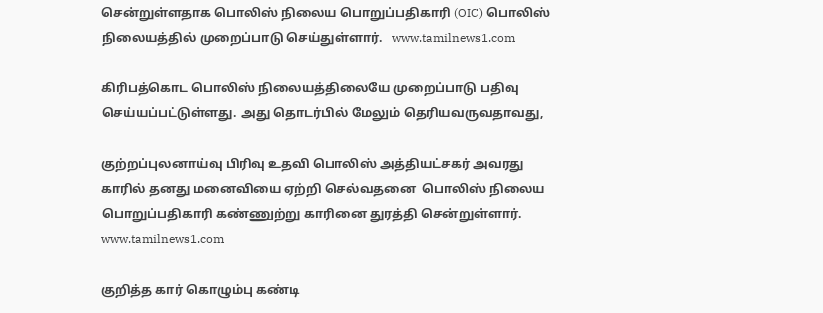சென்றுள்ளதாக பொலிஸ் நிலைய பொறுப்பதிகாரி (OIC) பொலிஸ் நிலையத்தில் முறைப்பாடு செய்துள்ளார்.   www.tamilnews1.com

கிரிபத்கொட பொலிஸ் நிலையத்திலையே முறைப்பாடு பதிவு செய்யப்பட்டுள்ளது. அது தொடர்பில் மேலும் தெரியவருவதாவது,

குற்றப்புலனாய்வு பிரிவு உதவி பொலிஸ் அத்தியட்சகர் அவரது காரில் தனது மனைவியை ஏற்றி செல்வதனை  பொலிஸ் நிலைய பொறுப்பதிகாரி கண்ணுற்று காரினை துரத்தி சென்றுள்ளார்.   www.tamilnews1.com

குறித்த கார் கொழும்பு கண்டி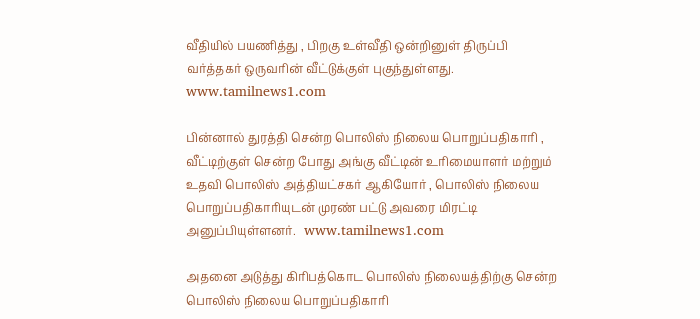வீதியில் பயணித்து , பிறகு உள்வீதி ஒன்றினுள் திருப்பி வர்த்தகர் ஒருவரின் வீட்டுக்குள் புகுந்துள்ளது.   www.tamilnews1.com

பின்னால் துரத்தி சென்ற பொலிஸ் நிலைய பொறுப்பதிகாரி , வீட்டிற்குள் சென்ற போது அங்கு வீட்டின் உரிமையாளர் மற்றும் உதவி பொலிஸ் அத்தியட்சகர் ஆகியோர் , பொலிஸ் நிலைய பொறுப்பதிகாரியுடன் முரண் பட்டு அவரை மிரட்டி அனுப்பியுள்ளனர்.   www.tamilnews1.com

அதனை அடுத்து கிரிபத்கொட பொலிஸ் நிலையத்திற்கு சென்ற பொலிஸ் நிலைய பொறுப்பதிகாரி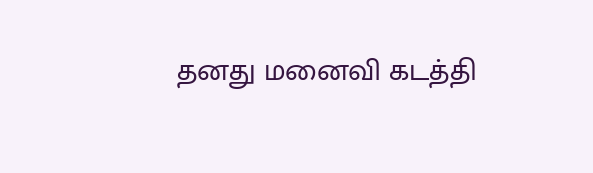தனது மனைவி கடத்தி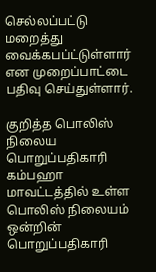செல்லப்பட்டு மறைத்து வைக்கபப்ட்டுள்ளார் என முறைப்பாட்டை பதிவு செய்துள்ளார்.

குறித்த பொலிஸ் நிலைய பொறுப்பதிகாரி கம்பஹா மாவட்டத்தில் உள்ள பொலிஸ் நிலையம் ஒன்றின் பொறுப்பதிகாரி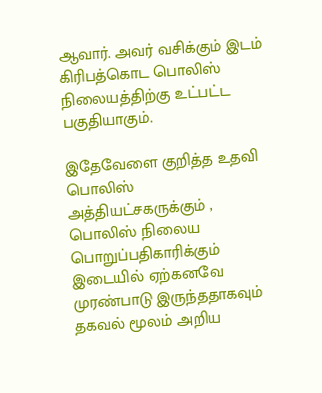ஆவார். அவர் வசிக்கும் இடம் கிரிபத்கொட பொலிஸ் நிலையத்திற்கு உட்பட்ட பகுதியாகும்.

இதேவேளை குறித்த உதவி பொலிஸ் அத்தியட்சகருக்கும் , பொலிஸ் நிலைய பொறுப்பதிகாரிக்கும் இடையில் ஏற்கனவே முரண்பாடு இருந்ததாகவும் தகவல் மூலம் அறிய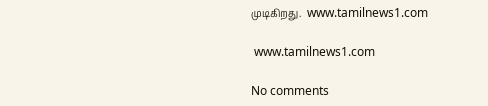முடிகிறது.  www.tamilnews1.com

 www.tamilnews1.com

No comments